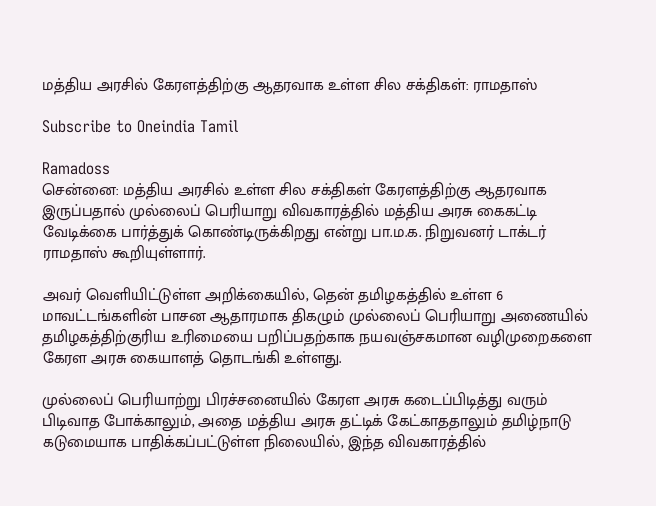மத்திய அரசில் கேரளத்திற்கு ஆதரவாக உள்ள சில சக்திகள்: ராமதாஸ்

Subscribe to Oneindia Tamil

Ramadoss
சென்னை: மத்திய அரசில் உள்ள சில சக்திகள் கேரளத்திற்கு ஆதரவாக இருப்பதால் முல்லைப் பெரியாறு விவகாரத்தில் மத்திய அரசு கைகட்டி வேடிக்கை பார்த்துக் கொண்டிருக்கிறது என்று பா.ம.க. நிறுவனர் டாக்டர் ராமதாஸ் கூறியுள்ளார்.

அவர் வெளியிட்டுள்ள அறிக்கையில், தென் தமிழகத்தில் உள்ள 6 மாவட்டங்களின் பாசன ஆதாரமாக திகழும் முல்லைப் பெரியாறு அணையில் தமிழகத்திற்குரிய உரிமையை பறிப்பதற்காக நயவஞ்சகமான வழிமுறைகளை கேரள அரசு கையாளத் தொடங்கி உள்ளது.

முல்லைப் பெரியாற்று பிரச்சனையில் கேரள அரசு கடைப்பிடித்து வரும் பிடிவாத போக்காலும், அதை மத்திய அரசு தட்டிக் கேட்காததாலும் தமிழ்நாடு கடுமையாக பாதிக்கப்பட்டுள்ள நிலையில், இந்த விவகாரத்தில்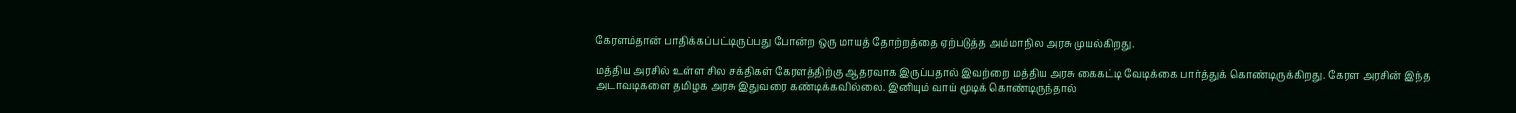கேரளம்தான் பாதிக்கப்பட்டிருப்பது போன்ற ஒரு மாயத் தோற்றத்தை ஏற்படுத்த அம்மாநில அரசு முயல்கிறது.

மத்திய அரசில் உள்ள சில சக்திகள் கேரளத்திற்கு ஆதரவாக இருப்பதால் இவற்றை மத்திய அரசு கைகட்டி வேடிக்கை பார்த்துக் கொண்டிருக்கிறது. கேரள அரசின் இந்த அடாவடிகளை தமிழக அரசு இதுவரை கண்டிக்கவில்லை. இனியும் வாய் மூடிக் கொண்டிருந்தால்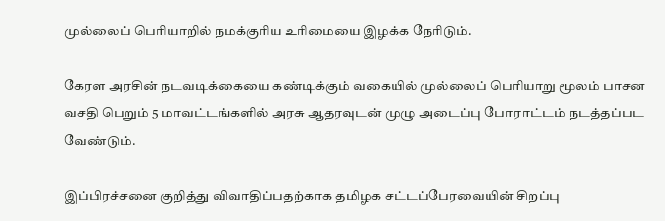முல்லைப் பெரியாறில் நமக்குரிய உரிமையை இழக்க நேரிடும்.

கேரள அரசின் நடவடிக்கையை கண்டிக்கும் வகையில் முல்லைப் பெரியாறு மூலம் பாசன வசதி பெறும் 5 மாவட்டங்களில் அரசு ஆதரவுடன் முழு அடைப்பு போராட்டம் நடத்தப்பட வேண்டும்.

இப்பிரச்சனை குறித்து விவாதிப்பதற்காக தமிழக சட்டப்பேரவையின் சிறப்பு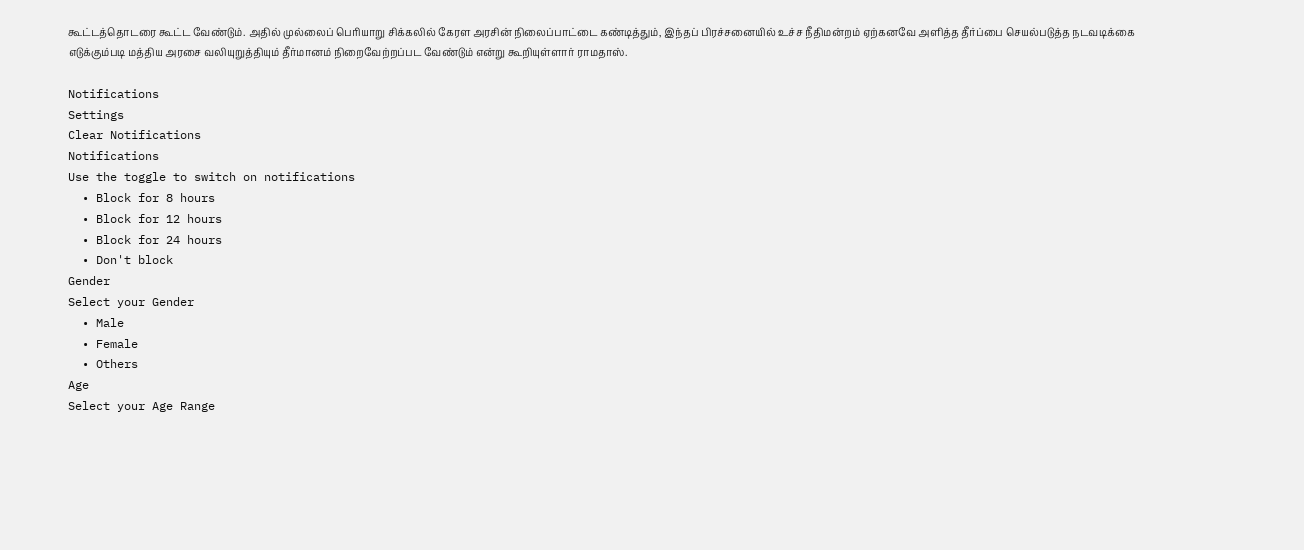கூட்டத்தொடரை கூட்ட வேண்டும். அதில் முல்லைப் பெரியாறு சிக்கலில் கேரள அரசின் நிலைப்பாட்டை கண்டித்தும், இந்தப் பிரச்சனையில் உச்ச நீதிமன்றம் ஏற்கனவே அளித்த தீர்ப்பை செயல்படுத்த நடவடிக்கை எடுக்கும்படி மத்திய அரசை வலியுறுத்தியும் தீர்மானம் நிறைவேற்றப்பட வேண்டும் என்று கூறியுள்ளார் ராமதாஸ்.

Notifications
Settings
Clear Notifications
Notifications
Use the toggle to switch on notifications
  • Block for 8 hours
  • Block for 12 hours
  • Block for 24 hours
  • Don't block
Gender
Select your Gender
  • Male
  • Female
  • Others
Age
Select your Age Range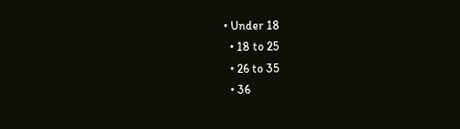• Under 18
  • 18 to 25
  • 26 to 35
  • 36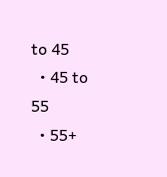to 45
  • 45 to 55
  • 55+